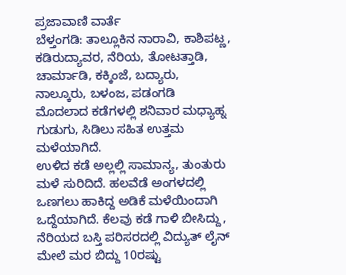ಪ್ರಜಾವಾಣಿ ವಾರ್ತೆ
ಬೆಳ್ತಂಗಡಿ: ತಾಲ್ಲೂಕಿನ ನಾರಾವಿ, ಕಾಶಿಪಟ್ಣ, ಕಡಿರುದ್ಯಾವರ, ನೆರಿಯ, ತೋಟತ್ತಾಡಿ, ಚಾರ್ಮಾಡಿ, ಕಕ್ಕಿಂಜೆ, ಬದ್ಯಾರು, ನಾಲ್ಕೂರು, ಬಳಂಜ, ಪಡಂಗಡಿ ಮೊದಲಾದ ಕಡೆಗಳಲ್ಲಿ ಶನಿವಾರ ಮಧ್ಯಾಹ್ನ ಗುಡುಗು, ಸಿಡಿಲು ಸಹಿತ ಉತ್ತಮ ಮಳೆಯಾಗಿದೆ.
ಉಳಿದ ಕಡೆ ಅಲ್ಲಲ್ಲಿ ಸಾಮಾನ್ಯ, ತುಂತುರು ಮಳೆ ಸುರಿದಿದೆ. ಹಲವೆಡೆ ಅಂಗಳದಲ್ಲಿ ಒಣಗಲು ಹಾಕಿದ್ದ ಅಡಿಕೆ ಮಳೆಯಿಂದಾಗಿ ಒದ್ದೆಯಾಗಿದೆ. ಕೆಲವು ಕಡೆ ಗಾಳಿ ಬೀಸಿದ್ದು, ನೆರಿಯದ ಬಸ್ತಿ ಪರಿಸರದಲ್ಲಿ ವಿದ್ಯುತ್ ಲೈನ್ ಮೇಲೆ ಮರ ಬಿದ್ದು 10ರಷ್ಟು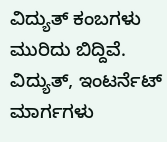ವಿದ್ಯುತ್ ಕಂಬಗಳು ಮುರಿದು ಬಿದ್ದಿವೆ. ವಿದ್ಯುತ್, ಇಂಟರ್ನೆಟ್ ಮಾರ್ಗಗಳು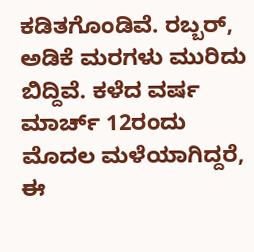ಕಡಿತಗೊಂಡಿವೆ. ರಬ್ಬರ್, ಅಡಿಕೆ ಮರಗಳು ಮುರಿದು ಬಿದ್ದಿವೆ. ಕಳೆದ ವರ್ಷ ಮಾರ್ಚ್ 12ರಂದು ಮೊದಲ ಮಳೆಯಾಗಿದ್ದರೆ, ಈ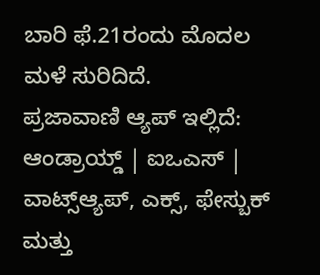ಬಾರಿ ಫೆ.21ರಂದು ಮೊದಲ ಮಳೆ ಸುರಿದಿದೆ.
ಪ್ರಜಾವಾಣಿ ಆ್ಯಪ್ ಇಲ್ಲಿದೆ: ಆಂಡ್ರಾಯ್ಡ್ | ಐಒಎಸ್ | ವಾಟ್ಸ್ಆ್ಯಪ್, ಎಕ್ಸ್, ಫೇಸ್ಬುಕ್ ಮತ್ತು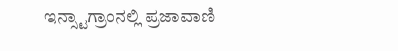ಇನ್ಸ್ಟಾಗ್ರಾಂನಲ್ಲಿ ಪ್ರಜಾವಾಣಿ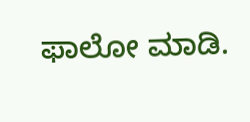ಫಾಲೋ ಮಾಡಿ.